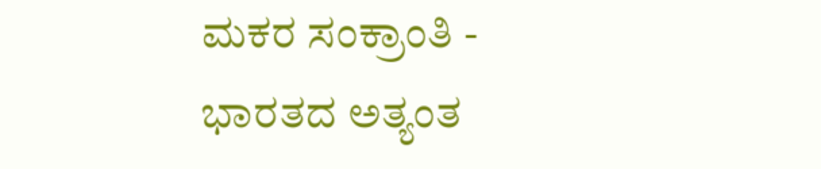ಮಕರ ಸಂಕ್ರಾಂತಿ - ಭಾರತದ ಅತ್ಯಂತ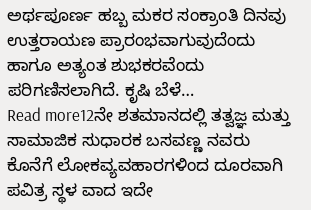ಅರ್ಥಪೂರ್ಣ ಹಬ್ಬ ಮಕರ ಸಂಕ್ರಾಂತಿ ದಿನವು ಉತ್ತರಾಯಣ ಪ್ರಾರಂಭವಾಗುವುದೆಂದು ಹಾಗೂ ಅತ್ಯಂತ ಶುಭಕರವೆಂದು ಪರಿಗಣಿಸಲಾಗಿದೆ. ಕೃಷಿ ಬೆಳೆ…
Read more12ನೇ ಶತಮಾನದಲ್ಲಿ ತತ್ವಜ್ಞ ಮತ್ತು ಸಾಮಾಜಿಕ ಸುಧಾರಕ ಬಸವಣ್ಣ ನವರು ಕೊನೆಗೆ ಲೋಕವ್ಯವಹಾರಗಳಿಂದ ದೂರವಾಗಿ ಪವಿತ್ರ ಸ್ಥಳ ವಾದ ಇದೇ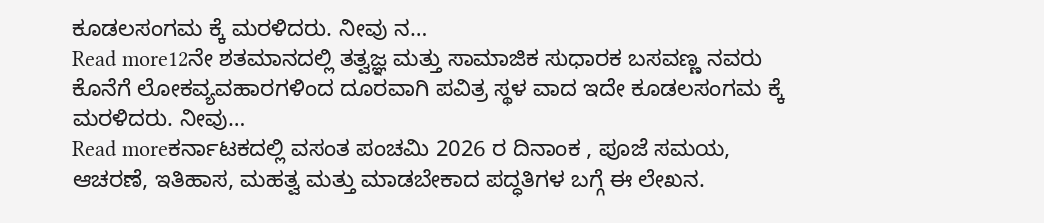ಕೂಡಲಸಂಗಮ ಕ್ಕೆ ಮರಳಿದರು. ನೀವು ನ…
Read more12ನೇ ಶತಮಾನದಲ್ಲಿ ತತ್ವಜ್ಞ ಮತ್ತು ಸಾಮಾಜಿಕ ಸುಧಾರಕ ಬಸವಣ್ಣ ನವರು ಕೊನೆಗೆ ಲೋಕವ್ಯವಹಾರಗಳಿಂದ ದೂರವಾಗಿ ಪವಿತ್ರ ಸ್ಥಳ ವಾದ ಇದೇ ಕೂಡಲಸಂಗಮ ಕ್ಕೆ ಮರಳಿದರು. ನೀವು…
Read moreಕರ್ನಾಟಕದಲ್ಲಿ ವಸಂತ ಪಂಚಮಿ 2026 ರ ದಿನಾಂಕ , ಪೂಜೆ ಸಮಯ, ಆಚರಣೆ, ಇತಿಹಾಸ, ಮಹತ್ವ ಮತ್ತು ಮಾಡಬೇಕಾದ ಪದ್ಧತಿಗಳ ಬಗ್ಗೆ ಈ ಲೇಖನ.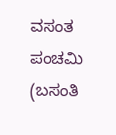ವಸಂತ ಪಂಚಮಿ (ಬಸಂತಿ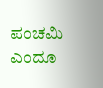ಪಂಚಮಿ ಎಂದೂ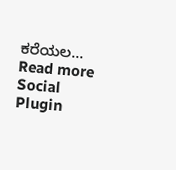ಕರೆಯಲ…
Read more
Social Plugin